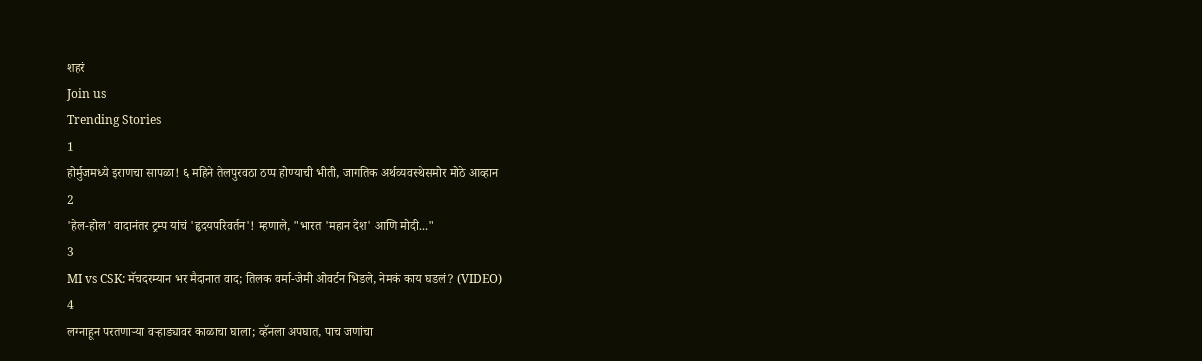शहरं
Join us
Trending Stories
1
होर्मुजमध्ये इराणचा सापळा! ६ महिने तेलपुरवठा ठप्प होण्याची भीती, जागतिक अर्थव्यवस्थेसमोर मोठे आव्हान
2
'हेल-होल' वादानंतर ट्रम्प यांचं 'हृदयपरिवर्तन'! म्हणाले, "भारत 'महान देश' आणि मोदी..."
3
MI vs CSK: मॅचदरम्यान भर मैदानात वाद; तिलक वर्मा-जेमी ओवर्टन भिडले, नेमकं काय घडलं? (VIDEO)
4
लग्नाहून परतणाऱ्या वऱ्हाड्यावर काळाचा घाला; व्हॅनला अपघात, पाच जणांचा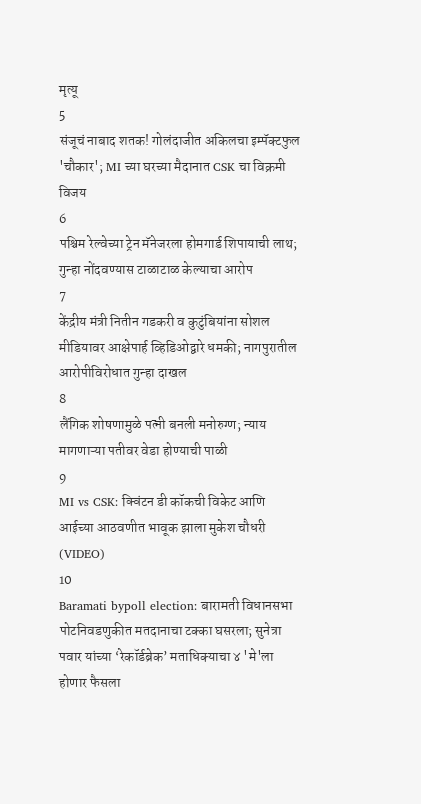मृत्यू
5
संजूचं नाबाद शतक! गोलंदाजीत अकिलचा इम्पॅक्टफुल 'चौकार'; MI च्या घरच्या मैदानात CSK चा विक्रमी विजय
6
पश्चिम रेल्वेच्या ट्रेन मॅनेजरला होमगार्ड शिपायाची लाथ; गुन्हा नोंदवण्यास टाळाटाळ केल्याचा आरोप
7
केंद्रीय मंत्री नितीन गडकरी व कुटुंबियांना सोशल मीडियावर आक्षेपार्ह व्हिडिओद्वारे धमकी; नागपुरातील आरोपीविरोधात गुन्हा दाखल
8
लैंगिक शोषणामुळे पत्नी बनली मनोरुग्ण; न्याय मागणाऱ्या पतीवर वेडा होण्याची पाळी
9
MI vs CSK: क्विंटन डी कॉकची विकेट आणि आईच्या आठवणीत भावूक झाला मुकेश चौधरी (VIDEO)
10
Baramati bypoll election: बारामती विधानसभा पोटनिवडणुकीत मतदानाचा टक्का घसरला; सुनेत्रा पवार यांच्या ‘रेकॉर्डब्रेक’ मताधिक्याचा ४ 'मे'ला होणार फैसला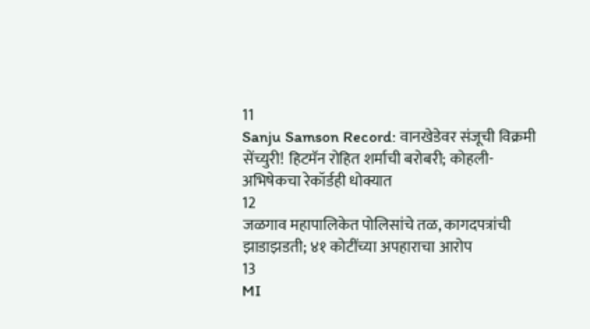11
Sanju Samson Record: वानखेडेवर संजूची विक्रमी सेंच्युरी! हिटमॅन रोहित शर्माची बरोबरी; कोहली-अभिषेकचा रेकॉर्डही धोक्यात
12
जळगाव महापालिकेत पोलिसांचे तळ, कागदपत्रांची झाडाझडती; ४१ कोटींच्या अपहाराचा आरोप
13
MI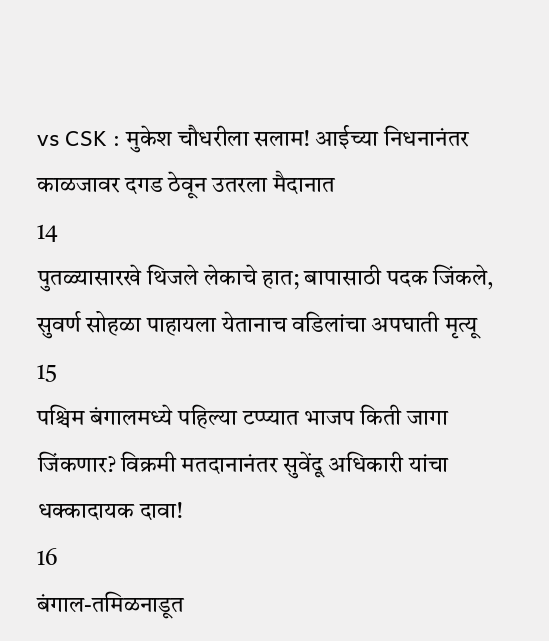vs CSK : मुकेश चौधरीला सलाम! आईच्या निधनानंतर काळजावर दगड ठेवून उतरला मैदानात
14
पुतळ्यासारखे थिजले लेकाचे हात; बापासाठी पदक जिंकले, सुवर्ण सोहळा पाहायला येतानाच वडिलांचा अपघाती मृत्यू
15
पश्चिम बंगालमध्ये पहिल्या टप्प्यात भाजप किती जागा जिंकणार? विक्रमी मतदानानंतर सुवेंदू अधिकारी यांचा धक्कादायक दावा!
16
बंगाल-तमिळनाडूत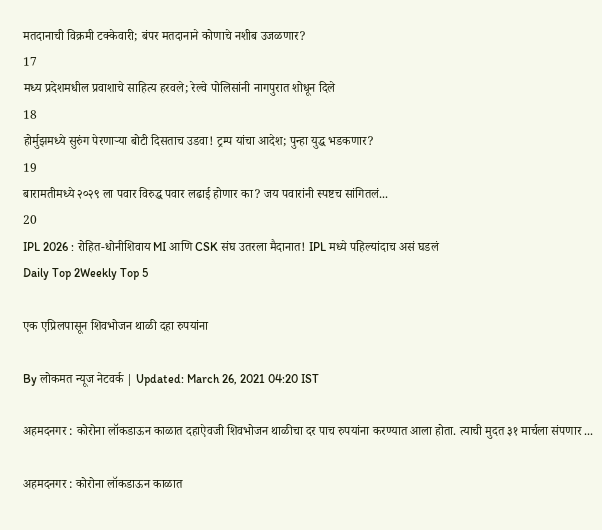मतदानाची विक्रमी टक्केवारी; बंपर मतदानाने कोणाचे नशीब उजळणार?
17
मध्य प्रदेशमधील प्रवाशाचे साहित्य हरवले; रेल्वे पोलिसांनी नागपुरात शोधून दिले
18
होर्मुझमध्ये सुरुंग पेरणाऱ्या बोटी दिसताच उडवा! ट्रम्प यांचा आदेश; पुन्हा युद्ध भडकणार?
19
बारामतीमध्ये २०२९ ला पवार विरुद्ध पवार लढाई होणार का? जय पवारांनी स्पष्टच सांगितलं...
20
IPL 2026 : रोहित-धोनीशिवाय MI आणि CSK संघ उतरला मैदानात! IPL मध्ये पहिल्यांदाच असं घडलं
Daily Top 2Weekly Top 5

एक एप्रिलपासून शिवभोजन थाळी दहा रुपयांना

By लोकमत न्यूज नेटवर्क | Updated: March 26, 2021 04:20 IST

अहमदनगर : कोरोना लॉकडाऊन काळात दहाऐवजी शिवभोजन थाळीचा दर पाच रुपयांना करण्यात आला होता. त्याची मुदत ३१ मार्चला संपणार ...

अहमदनगर : कोरोना लॉकडाऊन काळात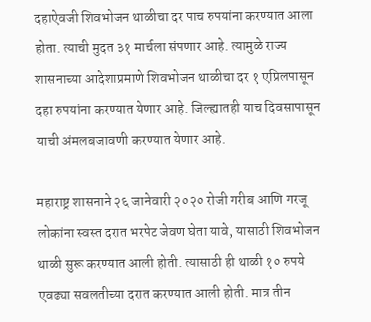दहाऐवजी शिवभोजन थाळीचा दर पाच रुपयांना करण्यात आला होता. त्याची मुदत ३१ मार्चला संपणार आहे. त्यामुळे राज्य शासनाच्या आदेशाप्रमाणे शिवभोजन थाळीचा दर १ एप्रिलपासून दहा रुपयांना करण्यात येणार आहे. जिल्ह्यातही याच दिवसापासून याची अंमलबजावणी करण्यात येणार आहे.

महाराष्ट्र शासनाने २६ जानेवारी २०२० रोजी गरीब आणि गरजू लोकांना स्वस्त दरात भरपेट जेवण घेता यावे, यासाठी शिवभोजन थाळी सुरू करण्यात आली होती. त्यासाठी ही थाळी १० रुपये एवढ्या सवलतीच्या दरात करण्यात आली होती. मात्र तीन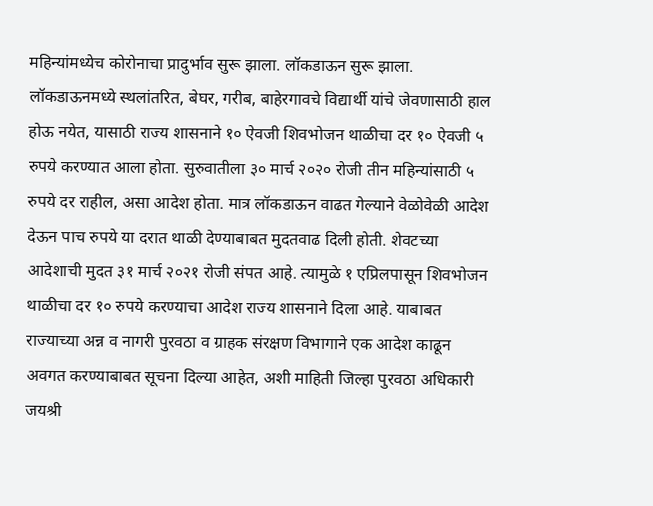महिन्यांमध्येच कोरोनाचा प्रादुर्भाव सुरू झाला. लॉकडाऊन सुरू झाला. लॉकडाऊनमध्ये स्थलांतरित, बेघर, गरीब, बाहेरगावचे विद्यार्थी यांचे जेवणासाठी हाल होऊ नयेत, यासाठी राज्य शासनाने १० ऐवजी शिवभोजन थाळीचा दर १० ऐवजी ५ रुपये करण्यात आला होता. सुरुवातीला ३० मार्च २०२० रोजी तीन महिन्यांसाठी ५ रुपये दर राहील, असा आदेश होता. मात्र लॉकडाऊन वाढत गेल्याने वेळोवेळी आदेश देऊन पाच रुपये या दरात थाळी देण्याबाबत मुदतवाढ दिली होती. शेवटच्या आदेशाची मुदत ३१ मार्च २०२१ रोजी संपत आहे. त्यामुळे १ एप्रिलपासून शिवभोजन थाळीचा दर १० रुपये करण्याचा आदेश राज्य शासनाने दिला आहे. याबाबत राज्याच्या अन्न व नागरी पुरवठा व ग्राहक संरक्षण विभागाने एक आदेश काढून अवगत करण्याबाबत सूचना दिल्या आहेत, अशी माहिती जिल्हा पुरवठा अधिकारी जयश्री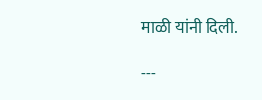माळी यांनी दिली.

---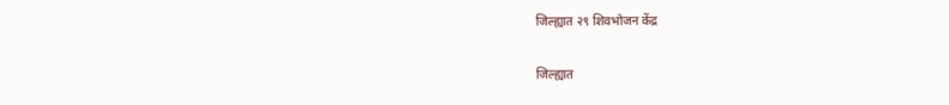जिल्ह्यात २९ शिवभोजन केंद्र

जिल्ह्यात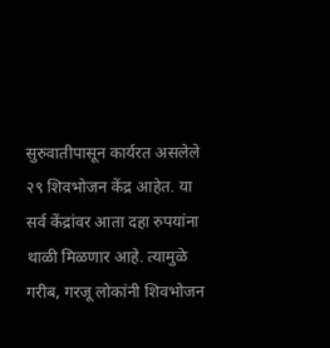सुरुवातीपासून कार्यरत असलेले २९ शिवभोजन केंद्र आहेत. या सर्व केंद्रांवर आता दहा रुपयांना थाळी मिळणार आहे. त्यामुळे गरीब, गरजू लोकांनी शिवभोजन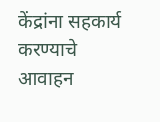केंद्रांना सहकार्य करण्याचे आवाहन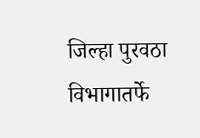जिल्हा पुरवठा विभागातर्फे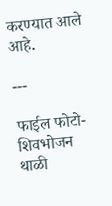करण्यात आले आहे.

---

फाईल फोटो- शिवभोजन थाळी